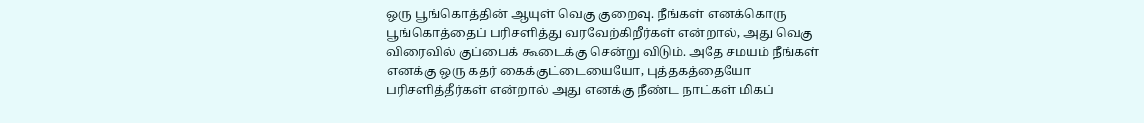ஒரு பூங்கொத்தின் ஆயுள் வெகு குறைவு. நீங்கள் எனக்கொரு பூங்கொத்தைப் பரிசளித்து வரவேற்கிறீர்கள் என்றால், அது வெகு விரைவில் குப்பைக் கூடைக்கு சென்று விடும். அதே சமயம் நீங்கள் எனக்கு ஒரு கதர் கைக்குட்டையையோ, புத்தகத்தையோ பரிசளித்தீர்கள் என்றால் அது எனக்கு நீண்ட நாட்கள் மிகப்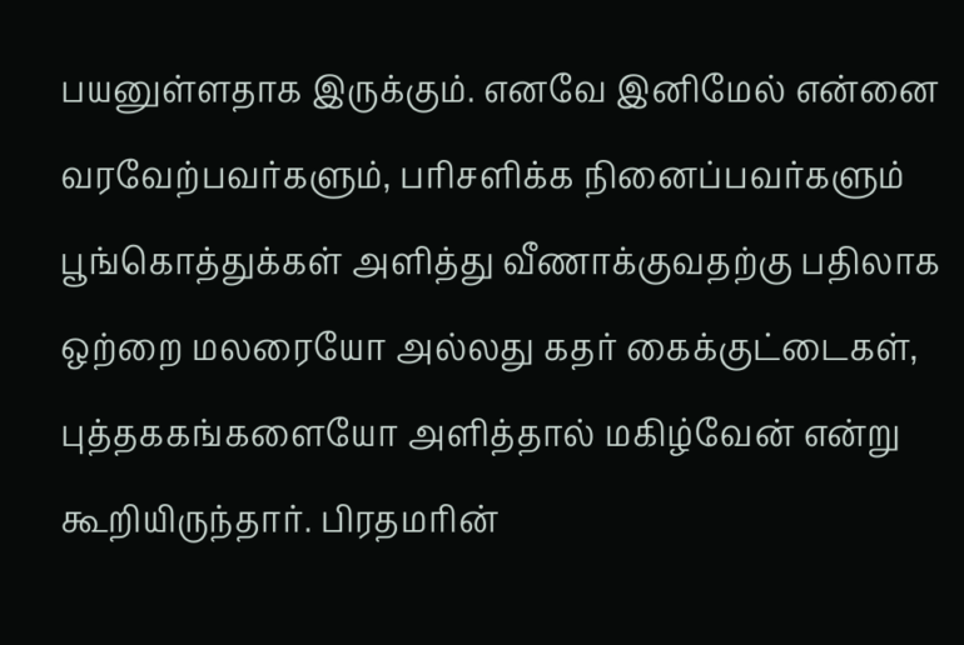பயனுள்ளதாக இருக்கும். எனவே இனிமேல் என்னை வரவேற்பவர்களும், பரிசளிக்க நினைப்பவர்களும் பூங்கொத்துக்கள் அளித்து வீணாக்குவதற்கு பதிலாக ஒற்றை மலரையோ அல்லது கதர் கைக்குட்டைகள், புத்தககங்களையோ அளித்தால் மகிழ்வேன் என்று கூறியிருந்தார். பிரதமரின்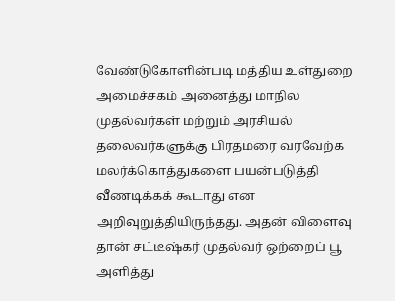வேண்டுகோளின்படி மத்திய உள்துறை அமைச்சகம் அனைத்து மாநில முதல்வர்கள் மற்றும் அரசியல் தலைவர்களுக்கு பிரதமரை வரவேற்க மலர்க்கொத்துகளை பயன்படுத்தி வீணடிக்கக் கூடாது என அறிவுறுத்தியிருந்தது. அதன் விளைவு தான் சட்டீஷ்கர் முதல்வர் ஒற்றைப் பூ அளித்து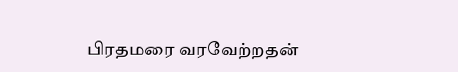பிரதமரை வரவேற்றதன்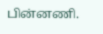பின்னணி.